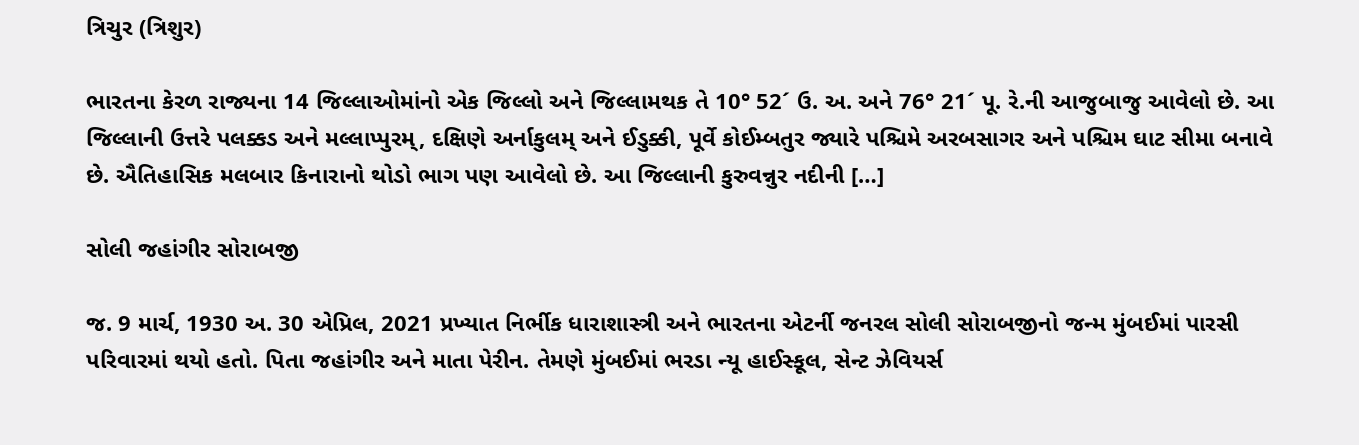ત્રિચુર (ત્રિશુર)

ભારતના કેરળ રાજ્યના 14 જિલ્લાઓમાંનો એક જિલ્લો અને જિલ્લામથક તે 10° 52´ ઉ. અ. અને 76° 21´ પૂ. રે.ની આજુબાજુ આવેલો છે. આ જિલ્લાની ઉત્તરે પલક્કડ અને મલ્લાપ્પુરમ્, દક્ષિણે અર્નાકુલમ્ અને ઈડુક્કી, પૂર્વે કોઈમ્બતુર જ્યારે પશ્ચિમે અરબસાગર અને પશ્ચિમ ઘાટ સીમા બનાવે છે. ઐતિહાસિક મલબાર કિનારાનો થોડો ભાગ પણ આવેલો છે. આ જિલ્લાની કુરુવન્નુર નદીની […]

સોલી જહાંગીર સોરાબજી

જ. 9 માર્ચ, 1930 અ. 30 એપ્રિલ, 2021 પ્રખ્યાત નિર્ભીક ધારાશાસ્ત્રી અને ભારતના એટર્ની જનરલ સોલી સોરાબજીનો જન્મ મુંબઈમાં પારસી પરિવારમાં થયો હતો. પિતા જહાંગીર અને માતા પેરીન. તેમણે મુંબઈમાં ભરડા ન્યૂ હાઈસ્કૂલ, સેન્ટ ઝેવિયર્સ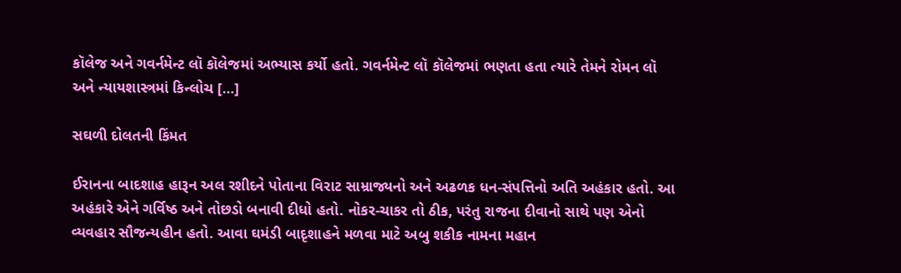કૉલેજ અને ગવર્નમેન્ટ લૉ કૉલેજમાં અભ્યાસ કર્યો હતો. ગવર્નમેન્ટ લૉ કૉલેજમાં ભણતા હતા ત્યારે તેમને રોમન લૉ અને ન્યાયશાસ્ત્રમાં કિન્લોચ […]

સઘળી દોલતની કિંમત

ઈરાનના બાદશાહ હારૂન અલ રશીદને પોતાના વિરાટ સામ્રાજ્યનો અને અઢળક ધન-સંપત્તિનો અતિ અહંકાર હતો. આ અહંકારે એને ગર્વિષ્ઠ અને તોછડો બનાવી દીધો હતો. નોકર-ચાકર તો ઠીક, પરંતુ રાજના દીવાનો સાથે પણ એનો વ્યવહાર સૌજન્યહીન હતો. આવા ઘમંડી બાદૃશાહને મળવા માટે અબુ શકીક નામના મહાન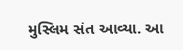મુસ્લિમ સંત આવ્યા. આ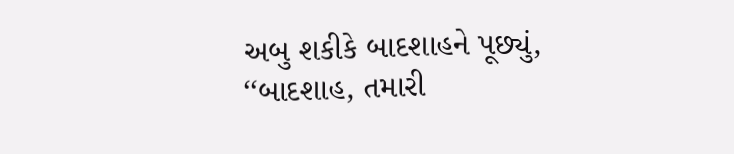અબુ શકીકે બાદશાહને પૂછ્યું, ‘‘બાદશાહ, તમારી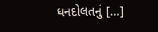ધનદોલતનું […]